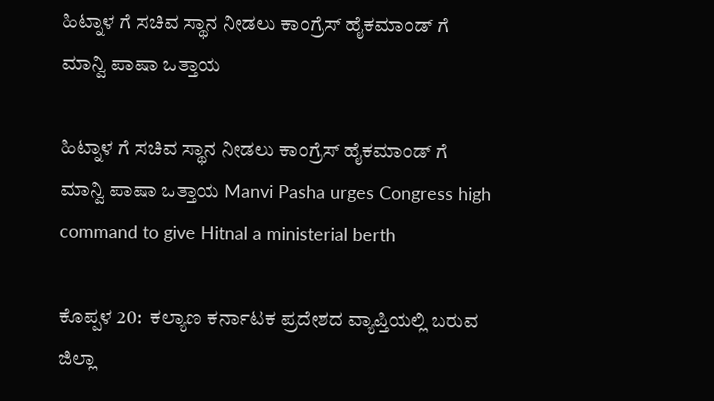ಹಿಟ್ನಾಳ ಗೆ ಸಚಿವ ಸ್ಥಾನ ನೀಡಲು ಕಾಂಗ್ರೆಸ್ ಹೈಕಮಾಂಡ್ ಗೆ ಮಾನ್ವಿ ಪಾಷಾ ಒತ್ತಾಯ

ಹಿಟ್ನಾಳ ಗೆ ಸಚಿವ ಸ್ಥಾನ ನೀಡಲು ಕಾಂಗ್ರೆಸ್ ಹೈಕಮಾಂಡ್ ಗೆ ಮಾನ್ವಿ ಪಾಷಾ ಒತ್ತಾಯ Manvi Pasha urges Congress high command to give Hitnal a ministerial berth

ಕೊಪ್ಪಳ 20:  ಕಲ್ಯಾಣ ಕರ್ನಾಟಕ ಪ್ರದೇಶದ ವ್ಯಾಪ್ತಿಯಲ್ಲಿ ಬರುವ ಜಿಲ್ಲಾ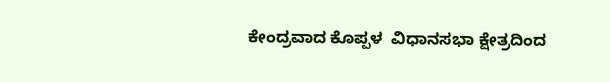ಕೇಂದ್ರವಾದ ಕೊಪ್ಪಳ  ವಿಧಾನಸಭಾ ಕ್ಷೇತ್ರದಿಂದ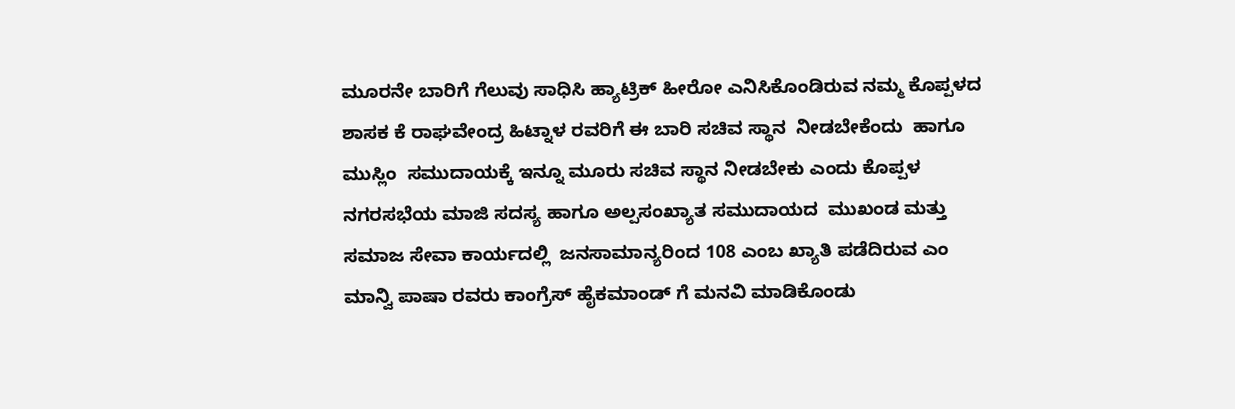ಮೂರನೇ ಬಾರಿಗೆ ಗೆಲುವು ಸಾಧಿಸಿ ಹ್ಯಾಟ್ರಿಕ್ ಹೀರೋ ಎನಿಸಿಕೊಂಡಿರುವ ನಮ್ಮ ಕೊಪ್ಪಳದ ಶಾಸಕ ಕೆ ರಾಘವೇಂದ್ರ ಹಿಟ್ನಾಳ ರವರಿಗೆ ಈ ಬಾರಿ ಸಚಿವ ಸ್ಥಾನ  ನೀಡಬೇಕೆಂದು  ಹಾಗೂ ಮುಸ್ಲಿಂ  ಸಮುದಾಯಕ್ಕೆ ಇನ್ನೂ ಮೂರು ಸಚಿವ ಸ್ಥಾನ ನೀಡಬೇಕು ಎಂದು ಕೊಪ್ಪಳ ನಗರಸಭೆಯ ಮಾಜಿ ಸದಸ್ಯ ಹಾಗೂ ಅಲ್ಪಸಂಖ್ಯಾತ ಸಮುದಾಯದ  ಮುಖಂಡ ಮತ್ತು ಸಮಾಜ ಸೇವಾ ಕಾರ್ಯದಲ್ಲಿ  ಜನಸಾಮಾನ್ಯರಿಂದ 108 ಎಂಬ ಖ್ಯಾತಿ ಪಡೆದಿರುವ ಎಂ ಮಾನ್ವಿ ಪಾಷಾ ರವರು ಕಾಂಗ್ರೆಸ್ ಹೈಕಮಾಂಡ್ ಗೆ ಮನವಿ ಮಾಡಿಕೊಂಡು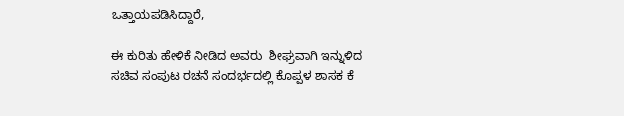ಒತ್ತಾಯಪಡಿಸಿದ್ದಾರೆ,

ಈ ಕುರಿತು ಹೇಳಿಕೆ ನೀಡಿದ ಅವರು  ಶೀಘ್ರವಾಗಿ ಇನ್ನುಳಿದ ಸಚಿವ ಸಂಪುಟ ರಚನೆ ಸಂದರ್ಭದಲ್ಲಿ ಕೊಪ್ಪಳ ಶಾಸಕ ಕೆ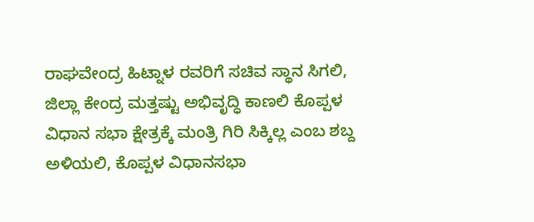ರಾಘವೇಂದ್ರ ಹಿಟ್ನಾಳ ರವರಿಗೆ ಸಚಿವ ಸ್ಥಾನ ಸಿಗಲಿ, ಜಿಲ್ಲಾ ಕೇಂದ್ರ ಮತ್ತಷ್ಟು ಅಭಿವೃದ್ಧಿ ಕಾಣಲಿ ಕೊಪ್ಪಳ ವಿಧಾನ ಸಭಾ ಕ್ಷೇತ್ರಕ್ಕೆ ಮಂತ್ರಿ ಗಿರಿ ಸಿಕ್ಕಿಲ್ಲ ಎಂಬ ಶಬ್ದ ಅಳಿಯಲಿ, ಕೊಪ್ಪಳ ವಿಧಾನಸಭಾ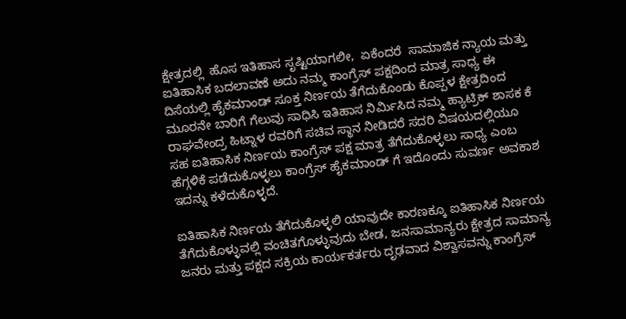ಕ್ಷೇತ್ರದಲ್ಲಿ  ಹೊಸ ಇತಿಹಾಸ ಸೃಷ್ಟಿಯಾಗಲೀ,  ಏಕೆಂದರೆ  ಸಾಮಾಜಿಕ ನ್ಯಾಯ ಮತ್ತು ಐತಿಹಾಸಿಕ ಬದಲಾವಣೆ ಅದು ನಮ್ಮ ಕಾಂಗ್ರೆಸ್ ಪಕ್ಷದಿಂದ ಮಾತ್ರ ಸಾಧ್ಯ ಈ ದಿಸೆಯಲ್ಲಿ ಹೈಕಮಾಂಡ್ ಸೂಕ್ತ ನಿರ್ಣಯ ತೆಗೆದುಕೊಂಡು ಕೊಪ್ಪಳ ಕ್ಷೇತ್ರದಿಂದ ಮೂರನೇ ಬಾರಿಗೆ ಗೆಲುವು ಸಾಧಿಸಿ ಇತಿಹಾಸ ನಿರ್ಮಿಸಿದ ನಮ್ಮ ಹ್ಯಾಟ್ರಿಕ್ ಶಾಸಕ ಕೆ ರಾಘವೇಂದ್ರ ಹಿಟ್ನಾಳ ರವರಿಗೆ ಸಚಿವ ಸ್ಥಾನ ನೀಡಿದರೆ ಸದರಿ ವಿಷಯದಲ್ಲಿಯೂ ಸಹ ಐತಿಹಾಸಿಕ ನಿರ್ಣಯ ಕಾಂಗ್ರೆಸ್ ಪಕ್ಷ ಮಾತ್ರ ತೆಗೆದುಕೊಳ್ಳಲು ಸಾಧ್ಯ ಎಂಬ ಹೆಗ್ಗಳಿಕೆ ಪಡೆದುಕೊಳ್ಳಲು ಕಾಂಗ್ರೆಸ್ ಹೈಕಮಾಂಡ್ ಗೆ ಇದೊಂದು ಸುವರ್ಣ ಅವಕಾಶ ಇದನ್ನು ಕಳೆದುಕೊಳ್ಳದೆ.

ಐತಿಹಾಸಿಕ ನಿರ್ಣಯ ತೆಗೆದುಕೊಳ್ಳಲಿ ಯಾವುದೇ ಕಾರಣಕ್ಕೂ ಐತಿಹಾಸಿಕ ನಿರ್ಣಯ ತೆಗೆದುಕೊಳ್ಳುವಲ್ಲಿ ವಂಚಿತಗೊಳ್ಳುವುದು ಬೇಡ, ಜನಸಾಮಾನ್ಯರು ಕ್ಷೇತ್ರದ ಸಾಮಾನ್ಯ ಜನರು ಮತ್ತು ಪಕ್ಷದ ಸಕ್ರಿಯ ಕಾರ್ಯಕರ್ತರು ದೃಢವಾದ ವಿಶ್ವಾಸವನ್ನು ಕಾಂಗ್ರೆಸ್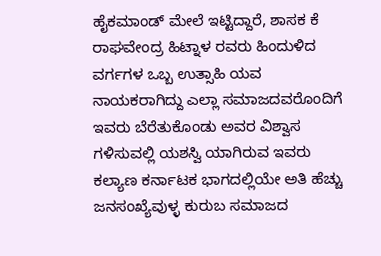ಹೈಕಮಾಂಡ್ ಮೇಲೆ ಇಟ್ಟಿದ್ದಾರೆ, ಶಾಸಕ ಕೆ ರಾಘವೇಂದ್ರ ಹಿಟ್ನಾಳ ರವರು ಹಿಂದುಳಿದ ವರ್ಗಗಳ ಒಬ್ಬ ಉತ್ಸಾಹಿ ಯವ ನಾಯಕರಾಗಿದ್ದು ಎಲ್ಲಾ ಸಮಾಜದವರೊಂದಿಗೆ ಇವರು ಬೆರೆತುಕೊಂಡು ಅವರ ವಿಶ್ವಾಸ ಗಳಿಸುವಲ್ಲಿ ಯಶಸ್ವಿ ಯಾಗಿರುವ ಇವರು ಕಲ್ಯಾಣ ಕರ್ನಾಟಕ ಭಾಗದಲ್ಲಿಯೇ ಅತಿ ಹೆಚ್ಚು ಜನಸಂಖ್ಯೆವುಳ್ಳ ಕುರುಬ ಸಮಾಜದ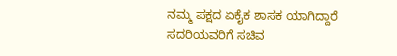ನಮ್ಮ ಪಕ್ಷದ ಏಕೈಕ ಶಾಸಕ ಯಾಗಿದ್ದಾರೆ ಸದರಿಯವರಿಗೆ ಸಚಿವ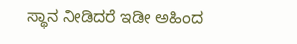ಸ್ಥಾನ ನೀಡಿದರೆ ಇಡೀ ಅಹಿಂದ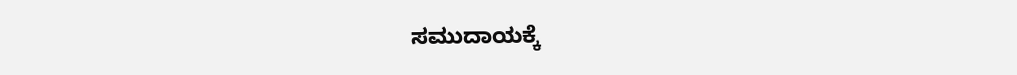ಸಮುದಾಯಕ್ಕೆ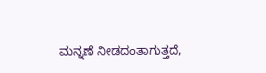ಮನ್ನಣೆ ನೀಡದಂತಾಗುತ್ತದೆ,